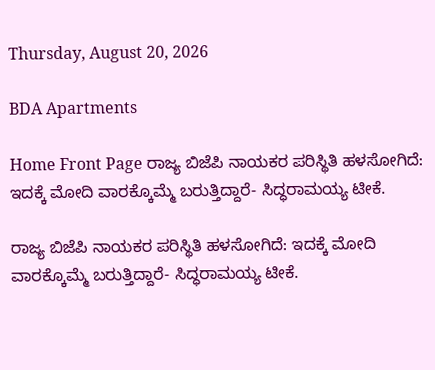Thursday, August 20, 2026

BDA Apartments

Home Front Page ರಾಜ್ಯ ಬಿಜೆಪಿ ನಾಯಕರ ಪರಿಸ್ಥಿತಿ ಹಳಸೋಗಿದೆ: ಇದಕ್ಕೆ ಮೋದಿ ವಾರಕ್ಕೊಮ್ಮೆ ಬರುತ್ತಿದ್ದಾರೆ- ಸಿದ್ಧರಾಮಯ್ಯ ಟೀಕೆ.

ರಾಜ್ಯ ಬಿಜೆಪಿ ನಾಯಕರ ಪರಿಸ್ಥಿತಿ ಹಳಸೋಗಿದೆ: ಇದಕ್ಕೆ ಮೋದಿ ವಾರಕ್ಕೊಮ್ಮೆ ಬರುತ್ತಿದ್ದಾರೆ- ಸಿದ್ಧರಾಮಯ್ಯ ಟೀಕೆ.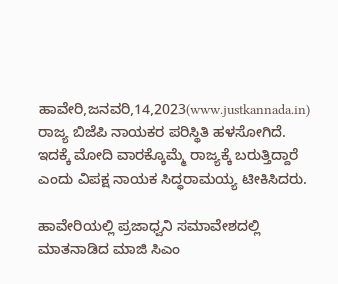ಹಾವೇರಿ,ಜನವರಿ,14,2023(www.justkannada.in) ರಾಜ್ಯ ಬಿಜೆಪಿ ನಾಯಕರ ಪರಿಸ್ಥಿತಿ ಹಳಸೋಗಿದೆ.  ಇದಕ್ಕೆ ಮೋದಿ ವಾರಕ್ಕೊಮ್ಮೆ ರಾಜ್ಯಕ್ಕೆ ಬರುತ್ತಿದ್ದಾರೆ ಎಂದು ವಿಪಕ್ಷ ನಾಯಕ ಸಿದ್ಧರಾಮಯ್ಯ ಟೀಕಿಸಿದರು.

ಹಾವೇರಿಯಲ್ಲಿ ಪ್ರಜಾಧ್ವನಿ ಸಮಾವೇಶದಲ್ಲಿ ಮಾತನಾಡಿದ ಮಾಜಿ ಸಿಎಂ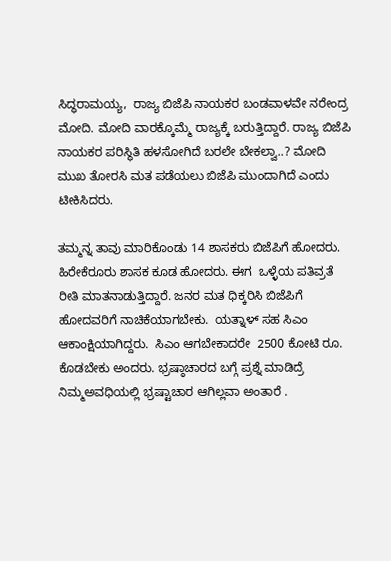ಸಿದ್ಧರಾಮಯ್ಯ,  ರಾಜ್ಯ ಬಿಜೆಪಿ ನಾಯಕರ ಬಂಡವಾಳವೇ ನರೇಂದ್ರ ಮೋದಿ. ಮೋದಿ ವಾರಕ್ಕೊಮ್ಮೆ ರಾಜ್ಯಕ್ಕೆ ಬರುತ್ತಿದ್ದಾರೆ. ರಾಜ್ಯ ಬಿಜೆಪಿ ನಾಯಕರ ಪರಿಸ್ಥಿತಿ ಹಳಸೋಗಿದೆ ಬರಲೇ ಬೇಕಲ್ವಾ..? ಮೋದಿ ಮುಖ ತೋರಸಿ ಮತ ಪಡೆಯಲು ಬಿಜೆಪಿ ಮುಂದಾಗಿದೆ ಎಂದು ಟೀಕಿಸಿದರು.

ತಮ್ಮನ್ನ ತಾವು ಮಾರಿಕೊಂಡು 14 ಶಾಸಕರು ಬಿಜೆಪಿಗೆ ಹೋದರು.  ಹಿರೇಕೆರೂರು ಶಾಸಕ ಕೂಡ ಹೋದರು. ಈಗ  ಒಳ್ಳೆಯ ಪತಿವ್ರತೆ ರೀತಿ ಮಾತನಾಡುತ್ತಿದ್ದಾರೆ. ಜನರ ಮತ ಧಿಕ್ಕರಿಸಿ ಬಿಜೆಪಿಗೆ ಹೋದವರಿಗೆ ನಾಚಿಕೆಯಾಗಬೇಕು.  ಯತ್ನಾಳ್ ಸಹ ಸಿಎಂ ಆಕಾಂಕ್ಷಿಯಾಗಿದ್ದರು.  ಸಿಎಂ ಆಗಬೇಕಾದರೇ  2500 ಕೋಟಿ ರೂ. ಕೊಡಬೇಕು ಅಂದರು. ಭ‍್ರಷ್ಠಾಚಾರದ ಬಗ್ಗೆ ಪ್ರಶ್ನೆ ಮಾಡಿದ್ರೆ  ನಿಮ್ಮಅವಧಿಯಲ್ಲಿ ಭ್ರಷ್ಟಾಚಾರ ಆಗಿಲ್ಲವಾ ಅಂತಾರೆ .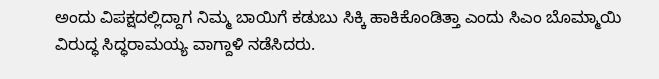ಅಂದು ವಿಪಕ್ಷದಲ್ಲಿದ್ದಾಗ ನಿಮ್ಮ ಬಾಯಿಗೆ ಕಡುಬು ಸಿಕ್ಕಿ ಹಾಕಿಕೊಂಡಿತ್ತಾ ಎಂದು ಸಿಎಂ ಬೊಮ್ಮಾಯಿ ವಿರುದ್ಧ ಸಿದ್ಧರಾಮಯ್ಯ ವಾಗ್ದಾಳಿ ನಡೆಸಿದರು.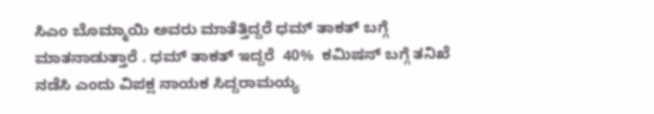ಸಿಎಂ ಬೊಮ್ಮಾಯಿ ಅವರು ಮಾತೆತ್ತಿದ್ದರೆ ಧಮ್ ತಾಕತ್ ಬಗ್ಗೆ ಮಾತನಾಡುತ್ತಾರೆ . ಧಮ್ ತಾಕತ್ ಇದ್ದರೆ  40%  ಕಮಿಷನ್ ಬಗ್ಗೆ ತನಿಖೆ ನಡೆಸಿ ಎಂದು ವಿಪಕ್ಷ ನಾಯಕ ಸಿದ್ದರಾಮಯ್ಯ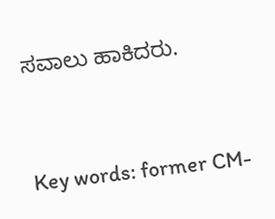ಸವಾಲು ಹಾಕಿದರು.



Key words: former CM-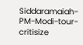Siddaramaiah-PM-Modi-tour-critisize